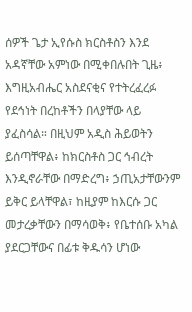ሰዎች ጌታ ኢየሱስ ክርስቶስን እንደ አዳኛቸው አምነው በሚቀበሉበት ጊዜ፥ እግዚአብሔር አስደናቂና የተትረፈረፉ የደኅነት በረከቶችን በላያቸው ላይ ያፈስሳል። በዚህም አዲስ ሕይወትን ይሰጣቸዋል፥ ከክርስቶስ ጋር ኅብረት እንዲኖራቸው በማድረግ፥ ኃጢአታቸውንም ይቅር ይላቸዋል፣ ከዚያም ከእርሱ ጋር መታረቃቸውን በማሳወቅ፥ የቤተሰቡ አካል ያደርጋቸውና በፊቱ ቅዱሳን ሆነው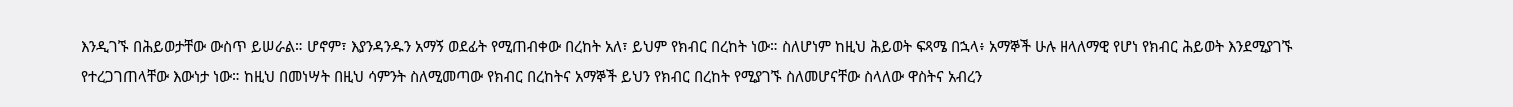እንዲገኙ በሕይወታቸው ውስጥ ይሠራል። ሆኖም፣ እያንዳንዱን አማኝ ወደፊት የሚጠብቀው በረከት አለ፣ ይህም የክብር በረከት ነው። ስለሆነም ከዚህ ሕይወት ፍጻሜ በኋላ፥ አማኞች ሁሉ ዘላለማዊ የሆነ የክብር ሕይወት እንደሚያገኙ የተረጋገጠላቸው እውነታ ነው። ከዚህ በመነሣት በዚህ ሳምንት ስለሚመጣው የክብር በረከትና አማኞች ይህን የክብር በረከት የሚያገኙ ስለመሆናቸው ስላለው ዋስትና አብረን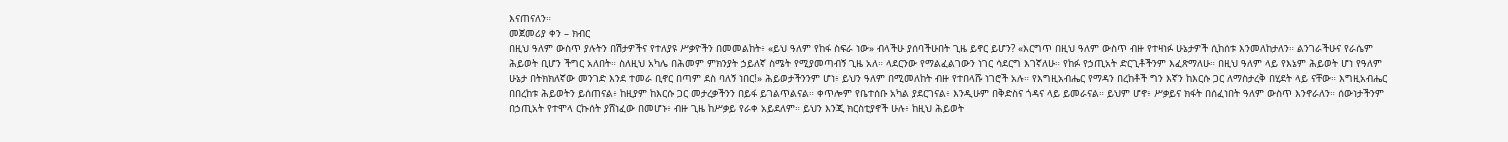እናጠናለን።
መጀመሪያ ቀን – ክብር
በዚህ ዓለም ውስጥ ያሉትን በሽታዎችና የተለያዩ ሥቃዮችን በመመልከት፥ «ይህ ዓለም የከፋ ስፍራ ነው» ብላችሁ ያሰባችሁበት ጊዜ ይኖር ይሆን? «እርግጥ በዚህ ዓለም ውስጥ ብዙ የተዛነፉ ሁኔታዎች ሲከሰቱ እንመለከታለን። ልንገራችሁና የራሴም ሕይወት ቢሆን ችግር አለበት። ስለዚህ አካሌ በሕመም ምክንያት ኃይለኛ ስሜት የሚያመጣብኝ ጊዜ አለ። ላደርንው የማልፈልገውን ነገር ሳደርግ እገኛለሁ። የከፉ የኃጢአት ድርጊቶችንም እፈጽማለሁ። በዚህ ዓለም ላይ የእኔም ሕይወት ሆነ የዓለም ሁኔታ በትክክለኛው መንገድ እንደ ተመራ ቢኖር በጣም ደስ ባለኝ ነበር!» ሕይወታችንንም ሆነ፥ ይህን ዓለም በሚመለከት ብዙ የተበላሹ ነገሮች አሉ። የእግዚአብሔር የማዳን በረከቶች ግን እኛን ከእርሱ ጋር ለማስታረቅ በሂደት ላይ ናቸው። እግዚአብሔር በበረከቱ ሕይወትን ይሰጠናል፥ ከዚያም ከእርሱ ጋር መታረቃችንን በይፋ ይገልጥልናል። ቀጥሎም የቤተሰቡ አካል ያደርገናል፥ እንዲሁም በቅድስና ጎዳና ላይ ይመራናል። ይህም ሆኖ፥ ሥቃይና ክፋት በሰፈነበት ዓለም ውስጥ እንኖራለን። ሰውነታችንም በኃጢአት የተሞላ ርኩሰት ያሸነፈው በመሆኑ፥ ብዙ ጊዜ ከሥቃይ የራቀ አይደለም። ይህን እንጂ ክርስቲያኖች ሁሉ፥ ከዚህ ሕይወት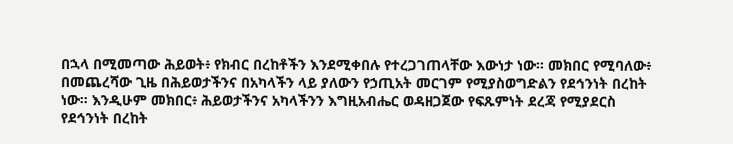በኋላ በሚመጣው ሕይወት፥ የክብር በረከቶችን እንደሚቀበሉ የተረጋገጠላቸው እውነታ ነው። መክበር የሚባለው፥ በመጨረሻው ጊዜ በሕይወታችንና በአካላችን ላይ ያለውን የኃጢአት መርገም የሚያስወግድልን የደኅንነት በረከት ነው። እንዲሁም መክበር፥ ሕይወታችንና አካላችንን እግዚአብሔር ወዳዘጋጀው የፍጹምነት ደረጃ የሚያደርስ የደኅንነት በረከት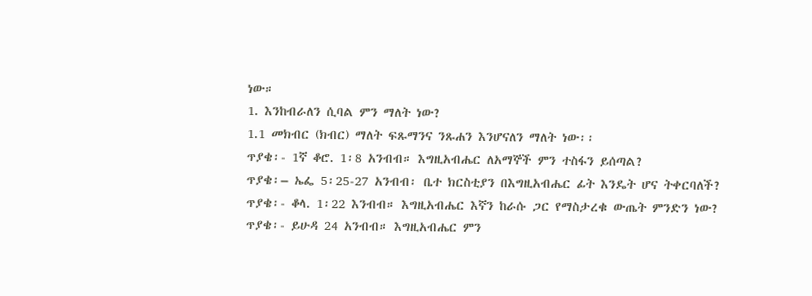ነው።
1. እንከብራለን ሲባል ምን ማለት ነው?
1.1 መክብር (ክብር) ማለት ፍጹማንና ንጹሐን እንሆናለን ማለት ነው፡፡
ጥያቄ፡- 1ኛ ቆሮ. 1፡8 አንብብ። እግዚአብሔር ለአማኞች ምን ተስፋን ይሰጣል?
ጥያቄ፡– ኤፌ 5፡25-27 አንብብ፡ ቤተ ክርስቲያን በእግዚአብሔር ፊት እንዴት ሆና ትቀርባለች?
ጥያቄ፡- ቆላ. 1፡22 እንብብ። እግዚአብሔር እኛን ከራሱ ጋር የማስታረቁ ውጤት ምንድን ነው?
ጥያቄ፡- ይሁዳ 24 አንብብ። እግዚአብሔር ምን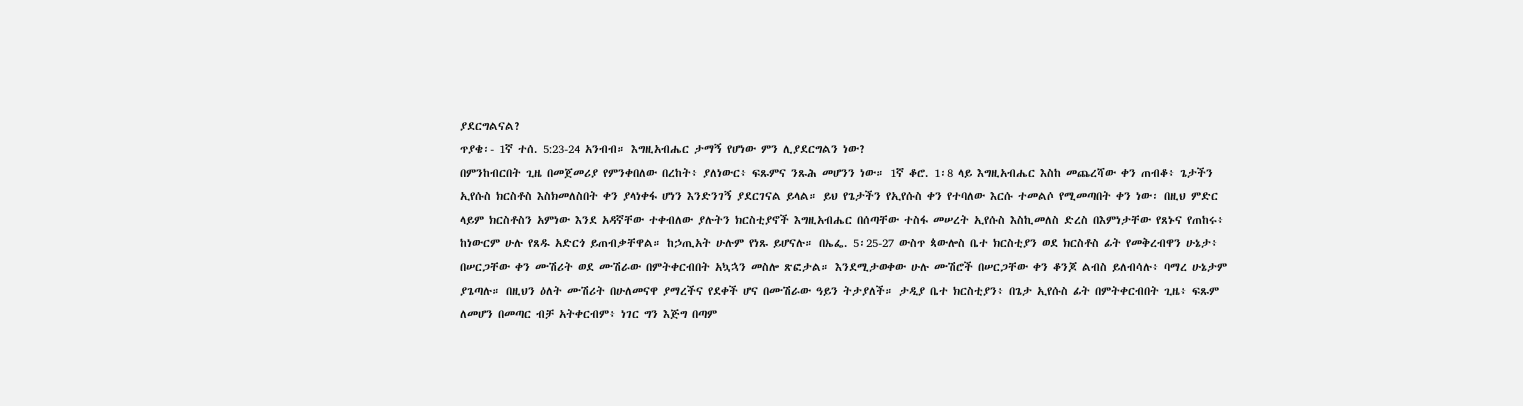ያደርግልናል?
ጥያቄ፡- 1ኛ ተሰ. 5:23-24 አንብብ። እግዚአብሔር ታማኝ የሆነው ምን ሊያደርግልን ነው?
በምንከብርበት ጊዜ በመጀመሪያ የምንቀበለው በረከት፥ ያለነውር፥ ፍጹምና ንጹሕ መሆንን ነው። 1ኛ ቆሮ. 1፡8 ላይ እግዚአብሔር እስከ መጨረሻው ቀን ጠብቆ፥ ጌታችን ኢየሱስ ክርስቶስ እስክመለስበት ቀን ያላነቀፋ ሆነን እንድንገኝ ያደርገናል ይላል። ይህ የጌታችን የኢየሱስ ቀን የተባለው እርሱ ተመልሶ የሚመጣበት ቀን ነው፡ በዚህ ምድር ላይም ክርስቶስን አምነው እንደ አዳኛቸው ተቀብለው ያሉትን ክርስቲያኖች እግዚአብሔር በሰጣቸው ተስፋ መሠረት ኢየሱስ እስኪመለስ ድረስ በእምነታቸው የጸኑና የጠከሩ፥ ከነውርም ሁሉ የጸዱ አድርጎ ይጠብቃቸዋል። ከኃጢአት ሁሉም የነጹ ይሆናሉ። በኤፌ. 5፡25-27 ውስጥ ጳውሎስ ቤተ ክርስቲያን ወደ ክርስቶስ ፊት የመቅረብዋን ሁኔታ፥ በሠርጋቸው ቀን ሙሽሪት ወደ ሙሽራው በምትቀርብበት አኳኋን መስሎ ጽፎታል። እንደሚታወቀው ሁሉ ሙሽሮች በሠርጋቸው ቀን ቆንጆ ልብስ ይለብሳሉ፥ ባማረ ሁኔታም ያጌጣሉ። በዚህን ዕለት ሙሽሪት በሁለመናዋ ያማረችና የደቀች ሆና በሙሽራው ዓይን ትታያለች። ታዲያ ቤተ ክርስቲያን፥ በጌታ ኢየሱስ ፊት በምትቀርብበት ጊዜ፥ ፍጹም ለመሆን በመጣር ብቻ አትቀርብም፥ ነገር ግን እጅግ በጣም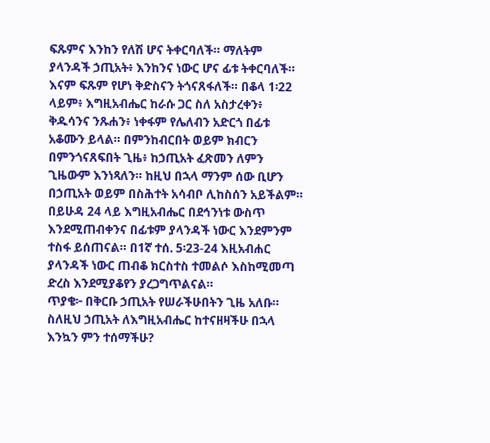ፍጹምና እንከን የለሽ ሆና ትቀርባለች። ማለትም ያላንዳች ኃጢአት፥ እንከንና ነውር ሆና ፊቱ ትቀርባለች። እናም ፍጹም የሆነ ቅድስናን ትጎናጸፋለች። በቆላ 1፡22 ላይም፥ እግዚአብሔር ከራሱ ጋር ስለ አስታረቀን፥ ቅዱሳንና ንጹሐን፥ ነቀፋም የሌለብን አድርጎ በፊቱ አቆሙን ይላል። በምንከብርበት ወይም ክብርን በምንጎናጸፍበት ጊዜ፥ ከኃጢአት ፈጽመን ለምን ጊዜውም እንነጻለን። ከዚህ በኋላ ማንም ሰው ቢሆን በኃጢአት ወይም በስሕተት አሳብቦ ሊከስሰን አይችልም። በይሁዳ 24 ላይ እግዚአብሔር በደኅንነቱ ውስጥ እንደሚጠብቀንና በፊቱም ያላንዳች ነውር እንደምንም ተስፋ ይሰጠናል። በ1ኛ ተሰ. 5፡23-24 እዚአብሐር ያላንዳች ነውር ጠብቆ ክርስተስ ተመልሶ እስከሚመጣ ድረስ እንደሚያቆየን ያረጋግጥልናል።
ጥያቄ፦ በቅርቡ ኃጢአት የሠራችሁበትን ጊዜ አለቡ። ስለዚህ ኃጢአት ለእግዚአብሔር ከተናዘዛችሁ በኋላ እንኳን ምን ተሰማችሁ?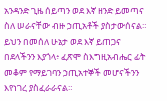አንዳንድ ጊዜ ሰይጣን ወደ እኛ ዘንድ ይመጣና ስለ ሠራናቸው ብዙ ኃጢአቶች ያስታውሰናል። ይህን በመሰለ ሁኔታ ወደ እኛ ይጠጋና በደላችንን እያጎላ፥ ፈጽሞ ስእግዚአብሔር ፊት መቆም የማይገባን ኃጢአተኞች መሆናችንን እየነገረ ያስፈራራናል።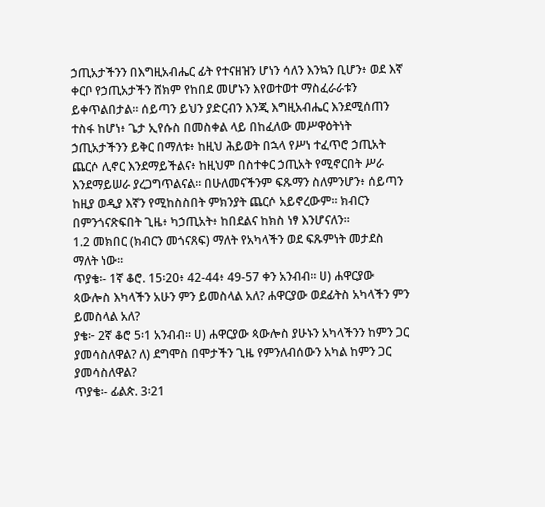ኃጢአታችንን በእግዚአብሔር ፊት የተናዘዝን ሆነን ሳለን እንኳን ቢሆን፥ ወደ እኛ ቀርቦ የኃጢአታችን ሸክም የከበደ መሆኑን እየወተወተ ማስፈራራቱን ይቀጥልበታል። ሰይጣን ይህን ያድርብን እንጂ እግዚአብሔር እንደሚሰጠን ተስፋ ከሆነ፥ ጌታ ኢየሱስ በመስቀል ላይ በከፈለው መሥዋዕትነት ኃጢአታችንን ይቅር በማለቱ፥ ከዚህ ሕይወት በኋላ የሥነ ተፈጥሮ ኃጢአት ጨርሶ ሊኖር እንደማይችልና፥ ከዚህም በስተቀር ኃጢአት የሚኖርበት ሥራ እንደማይሠራ ያረጋግጥልናል። በሁለመናችንም ፍጹማን ስለምንሆን፥ ሰይጣን ከዚያ ወዲያ እኛን የሚከስስበት ምክንያት ጨርሶ አይኖረውም። ክብርን በምንጎናጽፍበት ጊዜ፥ ካኃጢአት፥ ከበደልና ከክስ ነፃ እንሆናለን።
1.2 መክበር (ክብርን መጎናጸፍ) ማለት የአካላችን ወደ ፍጹምነት መታደስ ማለት ነው።
ጥያቄ፡- 1ኛ ቆሮ. 15፡20፥ 42-44፥ 49-57 ቀን አንብብ። ሀ) ሐዋርያው ጳውሎስ እካላችን አሁን ምን ይመስላል አለ? ሐዋርያው ወደፊትስ አካላችን ምን ይመስላል አለ?
ያቄ፦ 2ኛ ቆሮ 5፡1 አንብብ። ሀ) ሐዋርያው ጳውሎስ ያሁኑን አካላችንን ከምን ጋር ያመሳስለዋል? ለ) ደግሞስ በሞታችን ጊዜ የምንለብሰውን አካል ከምን ጋር ያመሳስለዋል?
ጥያቄ፡- ፊልጵ. 3፡21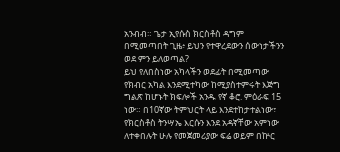አንብብ። ጌታ ኢየሱስ ክርስቶስ ዳግም በሚመጣበት ጊዜ፥ ይህን የተዋረደውን ሰውነታችንን ወደ ምን ይለወጣል?
ይህ የለበስነው አካላችን ወደፊት በሚመጣው የክብር አካል እንደሚተካው ከሚያስተምሩት እጅግ ግልጽ ከሆኑት ክፍሎች አንዱ የኛ ቆሮ. ምዕራፍ 15 ነው። በ10ኛው ትምህርት ላይ እንደተከታተልነው፣ የክርስቶስ ትንሣኤ እርሱን እንደ አዳኛቸው አምነው ለተቀበሉት ሁሉ የመጀመሪያው ፍሬ ወይም በኵር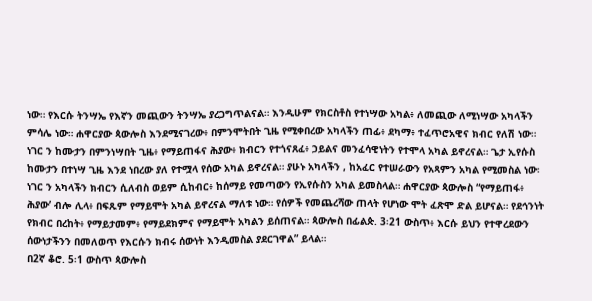ነው። የእርሱ ትንሣኤ የእኛን መጪውን ትንሣኤ ያረጋግጥልናል። እንዲሁም የክርስቶስ የተነሣው አካል፥ ለመጪው ለሚነሣው አካላችን ምሳሌ ነው። ሐዋርያው ጳውሎስ እንደሚናገረው፥ በምንሞትበት ጊዜ የሚቀበረው አካላችን ጠፊ፥ ደካማ፥ ተፈጥሮአዊና ክብር የለሽ ነው። ነገር ን ከሙታን በምንነሣበት ጊዜ፥ የማይጠፋና ሕያው፥ ክብርን የተጎናጸፈ፥ ኃይልና መንፈሳዊነትን የተሞላ አካል ይኖረናል። ጌታ ኢየሱስ ከሙታን በተነሣ ጊዜ እንደ ነበረው ያለ የተሟላ የሰው አካል ይኖረናል። ያሁኑ አካላችን , ከአፈር የተሠራውን የአጻምን አካል የሚመስል ነው፡ ነገር ን አካላችን ክብርን ሲለብስ ወይም ሲከብር፥ ከሰማይ የመጣውን የኢየሱስን አካል ይመስላል። ሐዋርያው ጳውሎስ “የማይጠፋ፥ ሕያው’ ብሎ ሊላ፥ በፍጹም የማይሞት አካል ይኖረናል ማለቱ ነው። የሰዎች የመጨረሻው ጠላት የሆነው ሞት ፈጽሞ ድል ይሆናል። የደኅንነት የክብር በረከት፥ የማይታመም፥ የማይደክምና የማይሞት አካልን ይሰጠናል። ጳውሎስ በፊልጵ. 3፡21 ውስጥ፥ እርሱ ይህን የተዋረደውን ሰውነታችንን በመለወጥ የእርሱን ክብሩ ሰውነት እንዲመስል ያደርገዋል” ይላል።
በ2ኛ ቆሮ. 5፡1 ውስጥ ጳውሎስ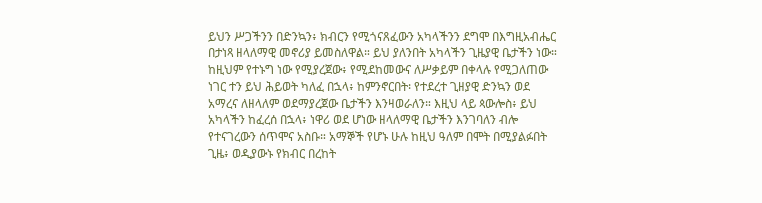ይህን ሥጋችንን በድንኳን፥ ክብርን የሚጎናጸፈውን አካላችንን ደግሞ በእግዚአብሔር በታነጻ ዘላለማዊ መኖሪያ ይመስለዋል። ይህ ያለንበት አካላችን ጊዜያዊ ቤታችን ነው። ከዚህም የተኑግ ነው የሚያረጀው፥ የሚደከመውና ለሥቃይም በቀላሉ የሚጋለጠው ነገር ተን ይህ ሕይወት ካለፈ በኋላ፥ ከምንኖርበት፡ የተደረተ ጊዘያዊ ድንኳን ወደ አማረና ለዘላለም ወደማያረጀው ቤታችን እንዛወራለን። እዚህ ላይ ጳውሎስ፥ ይህ አካላችን ከፈረሰ በኋላ፥ ነዋሪ ወደ ሆነው ዘላለማዊ ቤታችን እንገባለን ብሎ የተናገረውን ሰጥሞና አስቡ። አማኞች የሆኑ ሁሉ ከዚህ ዓለም በሞት በሚያልፉበት ጊዜ፥ ወዲያውኑ የክብር በረከት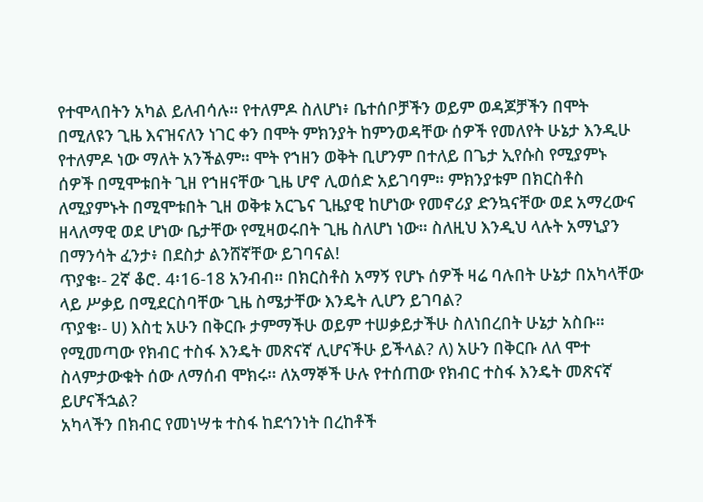የተሞላበትን አካል ይለብሳሉ። የተለምዶ ስለሆነ፥ ቤተሰቦቻችን ወይም ወዳጆቻችን በሞት በሚለዩን ጊዜ እናዝናለን ነገር ቀን በሞት ምክንያት ከምንወዳቸው ሰዎች የመለየት ሁኔታ እንዲሁ የተለምዶ ነው ማለት አንችልም። ሞት የኀዘን ወቅት ቢሆንም በተለይ በጌታ ኢየሱስ የሚያምኑ ሰዎች በሚሞቱበት ጊዘ የኀዘናቸው ጊዜ ሆኖ ሊወሰድ አይገባም። ምክንያቱም በክርስቶስ ለሚያምኑት በሚሞቱበት ጊዘ ወቅቱ አርጌና ጊዜያዊ ከሆነው የመኖሪያ ድንኳናቸው ወደ አማረውና ዘላለማዊ ወደ ሆነው ቤታቸው የሚዛወሩበት ጊዜ ስለሆነ ነው። ስለዚህ እንዲህ ላሉት አማኒያን በማንሳት ፈንታ፥ በደስታ ልንሸኛቸው ይገባናል!
ጥያቄ፡- 2ኛ ቆሮ. 4፡16-18 አንብብ። በክርስቶስ አማኝ የሆኑ ሰዎች ዛሬ ባሉበት ሁኔታ በአካላቸው ላይ ሥቃይ በሚደርስባቸው ጊዜ ስሜታቸው እንዴት ሊሆን ይገባል?
ጥያቄ፡- ሀ) እስቲ አሁን በቅርቡ ታምማችሁ ወይም ተሠቃይታችሁ ስለነበረበት ሁኔታ አስቡ። የሚመጣው የክብር ተስፋ እንዴት መጽናኛ ሊሆናችሁ ይችላል? ለ) አሁን በቅርቡ ለለ ሞተ ስላምታውቁት ሰው ለማሰብ ሞክሩ። ለአማኞች ሁሉ የተሰጠው የክብር ተስፋ እንዴት መጽናኛ ይሆናችኋል?
አካላችን በክብር የመነሣቱ ተስፋ ከደኅንነት በረከቶች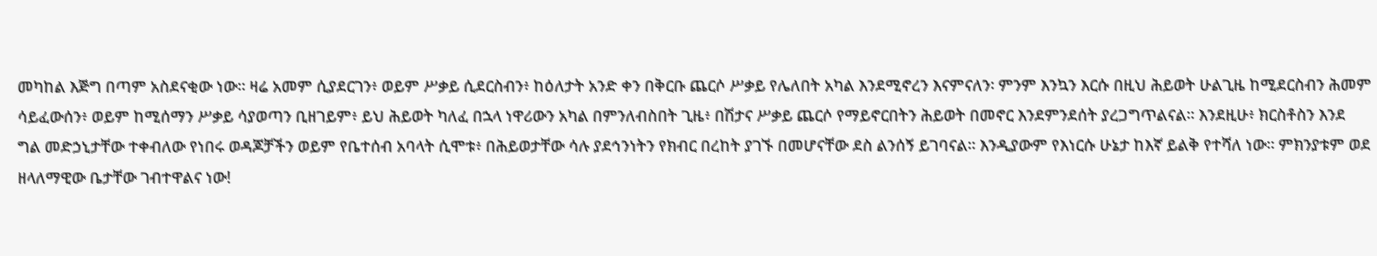መካከል እጅግ በጣም አስደናቂው ነው። ዛሬ አመም ሲያደርገን፥ ወይም ሥቃይ ሲደርስብን፥ ከዕለታት አንድ ቀን በቅርቡ ጨርሶ ሥቃይ የሌለበት አካል እንደሚኖረን እናምናለን፡ ምንም እንኳን እርሱ በዚህ ሕይወት ሁልጊዜ ከሚደርስብን ሕመም ሳይፈውሰን፥ ወይም ከሚሰማን ሥቃይ ሳያወጣን ቢዘገይም፥ ይህ ሕይወት ካለፈ በኋላ ነዋሪውን አካል በምንለብስበት ጊዜ፥ በሽታና ሥቃይ ጨርሶ የማይኖርበትን ሕይወት በመኖር እንደምንደሰት ያረጋግጥልናል። እንደዚሁ፥ ክርስቶስን እንደ ግል መድኃኒታቸው ተቀብለው የነበሩ ወዳጆቻችን ወይም የቤተሰብ አባላት ሲሞቱ፥ በሕይወታቸው ሳሉ ያደኅንነትን የክብር በረከት ያገኙ በመሆናቸው ደስ ልንሰኝ ይገባናል። እንዲያውም የእነርሱ ሁኔታ ከእኛ ይልቅ የተሻለ ነው። ምክንያቱም ወደ ዘላለማዊው ቤታቸው ገብተዋልና ነው!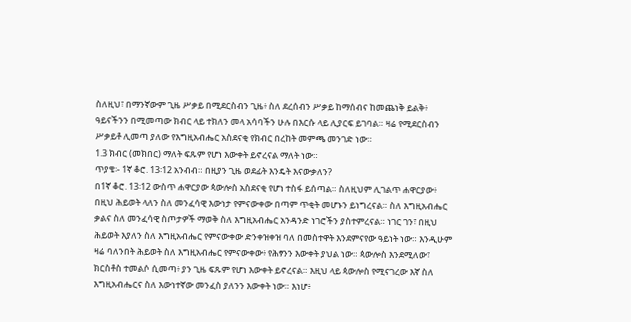ስለዚህ፣ በማንኛውም ጊዜ ሥቃይ በሚደርስብን ጊዜ፥ ስለ ደረሰብን ሥቃይ ከማሰብና ከመጨነቅ ይልቅ፥ ዓይናችንን በሚመጣው ክብር ላይ ተክለን መላ አሳባችን ሁሉ በእርሱ ላይ ሊያርፍ ይገባል። ዛሬ የሚደርስብን ሥቃይቶ ሊመጣ ያለው የእግዚአብሔር አስደናቂ የክብር በረከት መምጫ መንገድ ነው።
1.3 ክብር (መክበር) ማለት ፍጹም የሆነ እውቀት ይኖረናል ማለት ነው።
ጥያቄ፡- 1ኛ ቆሮ. 13፡12 አንብብ። በዚያን ጊዜ ወደፊት እንዴት እናውቃለን?
በ1ኛ ቆሮ. 13፡12 ውስጥ ሐዋርያው ጳውሎስ አስደናቂ የሆነ ተስፋ ይሰጣል። ስለዚህም ሊገልጥ ሐዋርያው፥ በዚህ ሕይወት ላለን ስለ መንፈሳዊ እውነታ የምናውቀው በጣም ጥቂት መሆኑን ይነግረናል። ስለ እግዚአብሔር ቃልና ስለ መንፈሳዊ ስጦታዎች ማወቅ ስለ እግዚአብሔር አንዳንድ ነገሮችን ያስተምረናል። ነገር ገን፣ በዚህ ሕይወት እያለን ስለ እግዚአብሔር የምናውቀው ድንቀዝቀዝ ባለ በመስተዋት እንደምናየው ዓይነት ነው። እንዲሁም ዛሬ ባለንበት ሕይወት ስለ እግዚአብሔር የምናውቀው፥ የሕፃንን እውቀት ያህል ነው። ጳውሎስ እንደሚለው፣ ክርስቶስ ተመልሶ ሲመጣ፥ ያን ጊዜ ፍጹም የሆነ እውቀት ይኖረናል። እዚህ ላይ ጳውሎስ የሚናገረው እኛ ስለ እግዚአብሔርና ስለ እውነተኛው መንፈስ ያለንን እውቀት ነው። እነሆ፥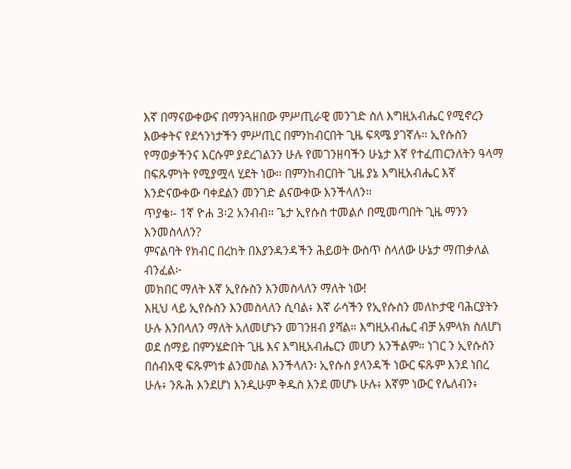እኛ በማናውቀውና በማንጓዘበው ምሥጢራዊ መንገድ ስለ እግዚአብሔር የሚኖረን እውቀትና የደኅንነታችን ምሥጢር በምንከብርበት ጊዜ ፍጻሜ ያገኛሉ። ኢየሱስን የማወቃችንና እርሱም ያደረገልንን ሁሉ የመገንዘባችን ሁኔታ እኛ የተፈጠርንለትን ዓላማ በፍጹምነት የሚያሟላ ሂደት ነው። በምንከብርበት ጊዜ ያኔ እግዚአብሔር እኛ እንድናውቀው ባቀደልን መንገድ ልናውቀው እንችላለን።
ጥያቄ፡- 1ኛ ዮሐ 3፡2 አንብብ። ጌታ ኢየሱስ ተመልሶ በሚመጣበት ጊዜ ማንን እንመስላለን?
ምናልባት የክብር በረከት በእያንዳንዳችን ሕይወት ውስጥ ስላለው ሁኔታ ማጠቃለል ብንፈል፦
መክበር ማለት እኛ ኢየሱስን እንመስላለን ማለት ነው!
እዚህ ላይ ኢየሱስን እንመስላለን ሲባል፥ እኛ ራሳችን የኢየሱስን መለኮታዊ ባሕርያትን ሁሉ እንበላለን ማለት አለመሆኑን መገንዘብ ያሻል። እግዚአብሔር ብቻ አምላክ ስለሆነ ወደ ሰማይ በምንሄድበት ጊዜ እና እግዚአብሔርን መሆን አንችልም። ነገር ን ኢየሱስን በሰብአዊ ፍጹምነቱ ልንመስል እንችላለን፡ ኢየሱስ ያላንዳች ነውር ፍጹም እንደ ነበረ ሁሉ፥ ንጹሕ እንደሆነ እንዲሁም ቅዱስ እንደ መሆኑ ሁሉ፥ እኛም ነውር የሌለብን፥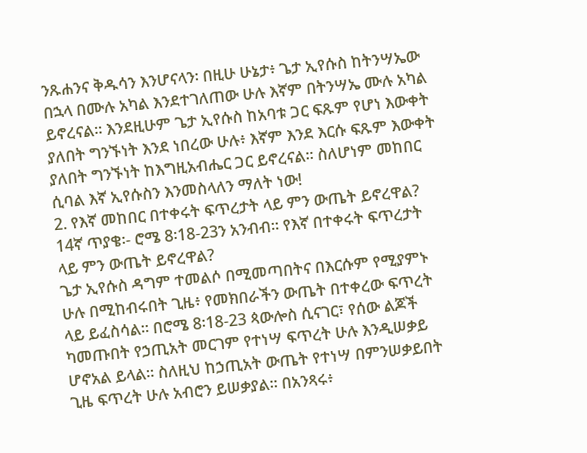ንጹሐንና ቅዱሳን እንሆናላን፡ በዚሁ ሁኔታ፥ ጌታ ኢየሱስ ከትንሣኤው በኋላ በሙሉ አካል እንደተገለጠው ሁሉ እኛም በትንሣኤ ሙሉ አካል ይኖረናል። እንደዚሁም ጌታ ኢየሱስ ከአባቱ ጋር ፍጹም የሆነ እውቀት ያለበት ግንኙነት እንደ ነበረው ሁሉ፥ እኛም እንደ እርሱ ፍጹም እውቀት ያለበት ግንኙነት ከእግዚአብሔር ጋር ይኖረናል። ስለሆነም መከበር ሲባል እኛ ኢየሱስን እንመስላለን ማለት ነው!
2. የእኛ መከበር በተቀሩት ፍጥረታት ላይ ምን ውጤት ይኖረዋል?
14ኛ ጥያቄ፡- ሮሜ 8፡18-23ን አንብብ። የእኛ በተቀሩት ፍጥረታት ላይ ምን ውጤት ይኖረዋል?
ጌታ ኢየሱስ ዳግም ተመልሶ በሚመጣበትና በእርሱም የሚያምኑ ሁሉ በሚከብሩበት ጊዜ፥ የመክበራችን ውጤት በተቀረው ፍጥረት ላይ ይፈስሳል። በሮሜ 8፡18-23 ጳውሎስ ሲናገር፣ የሰው ልጆች ካመጡበት የኃጢአት መርገም የተነሣ ፍጥረት ሁሉ እንዲሠቃይ ሆኖአል ይላል። ስለዚህ ከኃጢአት ውጤት የተነሣ በምንሠቃይበት ጊዜ ፍጥረት ሁሉ አብሮን ይሠቃያል። በአንጻሩ፥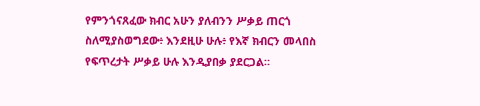የምንጎናጸፈው ክብር አሁን ያለብንን ሥቃይ ጠርጎ ስለሚያስወግደው፥ እንደዚሁ ሁሉ፥ የእኛ ክብርን መላበስ የፍጥረታት ሥቃይ ሁሉ እንዲያበቃ ያደርጋል።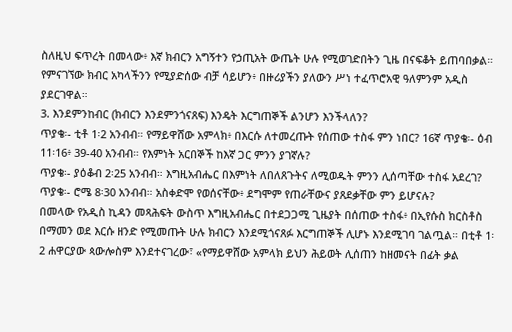ስለዚህ ፍጥረት በመላው፥ እኛ ክብርን አግኝተን የኃጢአት ውጤት ሁሉ የሚወገድበትን ጊዜ በናፍቆት ይጠባበቃል። የምናገኘው ክብር አካላችንን የሚያድሰው ብቻ ሳይሆን፥ በዙሪያችን ያለውን ሥነ ተፈጥሮአዊ ዓለምንም አዲስ ያደርገዋል።
3. እንደምንከብር (ክብርን እንደምንጎናጸፍ) እንዴት እርግጠኞች ልንሆን እንችላለን?
ጥያቄ፡- ቲቶ 1፡2 አንብብ። የማይዋሸው አምላክ፥ በእርሱ ለተመረጡት የሰጠው ተስፋ ምን ነበር? 16ኛ ጥያቄ፡- ዕብ 11፡16፥ 39-40 አንብብ። የእምነት አርበኞች ከእኛ ጋር ምንን ያገኛሉ?
ጥያቄ፡- ያዕቆብ 2፡25 አንብብ። እግዚአብሔር በእምነት ለበለጸጉትና ለሚወዱት ምንን ሊሰጣቸው ተስፋ አደረገ?
ጥያቄ፡- ሮሜ 8፡30 አንብብ። አስቀድሞ የወሰናቸው፥ ደግሞም የጠራቸውና ያጸደቃቸው ምን ይሆናሉ?
በመላው የአዲስ ኪዳን መጻሕፍት ውስጥ እግዚአብሔር በተደጋጋሚ ጊዜያት በሰጠው ተስፋ፥ በኢየሱስ ክርስቶስ በማመን ወደ እርሱ ዘንድ የሚመጡት ሁሉ ክብርን እንደሚጎናጸፉ እርግጠኞች ሊሆኑ እንደሚገባ ገልጧል። በቲቶ 1፡2 ሐዋርያው ጳውሎስም እንደተናገረው፣ «የማይዋሸው አምላክ ይህን ሕይወት ሊሰጠን ከዘመናት በፊት ቃል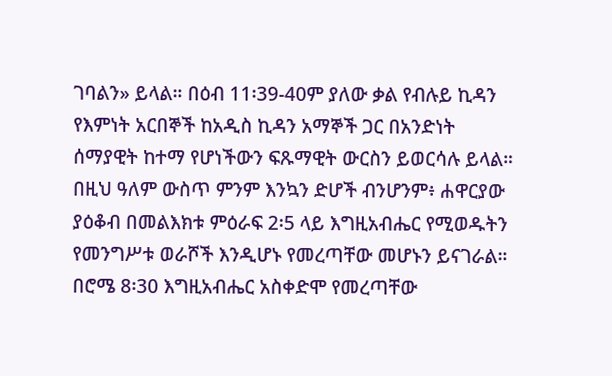ገባልን» ይላል። በዕብ 11፡39-40ም ያለው ቃል የብሉይ ኪዳን የእምነት አርበኞች ከአዲስ ኪዳን አማኞች ጋር በአንድነት ሰማያዊት ከተማ የሆነችውን ፍጹማዊት ውርስን ይወርሳሉ ይላል። በዚህ ዓለም ውስጥ ምንም እንኳን ድሆች ብንሆንም፥ ሐዋርያው ያዕቆብ በመልእክቱ ምዕራፍ 2፡5 ላይ እግዚአብሔር የሚወዱትን የመንግሥቱ ወራሾች እንዲሆኑ የመረጣቸው መሆኑን ይናገራል። በሮሜ 8፡30 እግዚአብሔር አስቀድሞ የመረጣቸው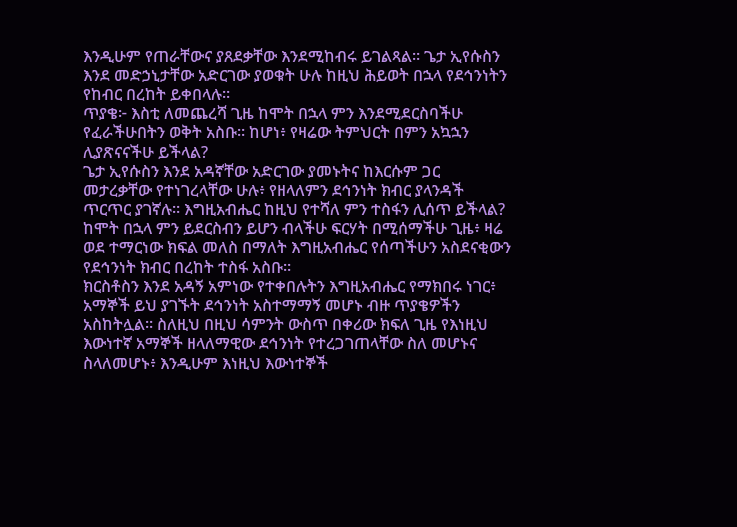እንዲሁም የጠራቸውና ያጸደቃቸው እንደሚከብሩ ይገልጻል። ጌታ ኢየሱስን እንደ መድኃኒታቸው አድርገው ያወቁት ሁሉ ከዚህ ሕይወት በኋላ የደኅንነትን የከብር በረከት ይቀበላሉ።
ጥያቄ፦ እስቲ ለመጨረሻ ጊዜ ከሞት በኋላ ምን እንደሚደርስባችሁ የፈራችሁበትን ወቅት አስቡ። ከሆነ፥ የዛሬው ትምህርት በምን አኳኋን ሊያጽናናችሁ ይችላል?
ጌታ ኢየሱስን እንደ አዳኛቸው አድርገው ያመኑትና ከእርሱም ጋር መታረቃቸው የተነገረላቸው ሁሉ፥ የዘላለምን ደኅንነት ክብር ያላንዳች ጥርጥር ያገኛሉ። እግዚአብሔር ከዚህ የተሻለ ምን ተስፋን ሊሰጥ ይችላል? ከሞት በኋላ ምን ይደርስብን ይሆን ብላችሁ ፍርሃት በሚሰማችሁ ጊዜ፥ ዛሬ ወደ ተማርነው ክፍል መለስ በማለት እግዚአብሔር የሰጣችሁን አስደናቂውን የደኅንነት ክብር በረከት ተስፋ አስቡ።
ክርስቶስን እንደ አዳኝ አምነው የተቀበሉትን እግዚአብሔር የማክበሩ ነገር፥ አማኞች ይህ ያገኙት ደኅንነት አስተማማኝ መሆኑ ብዙ ጥያቄዎችን አስከትሏል። ስለዚህ በዚህ ሳምንት ውስጥ በቀሪው ክፍለ ጊዜ የእነዚህ እውነተኛ አማኞች ዘላለማዊው ደኅንነት የተረጋገጠላቸው ስለ መሆኑና ስላለመሆኑ፥ እንዲሁም እነዚህ እውነተኞች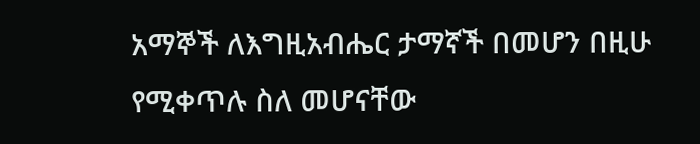አማኞች ለእግዚአብሔር ታማኛች በመሆን በዚሁ የሚቀጥሉ ስለ መሆናቸው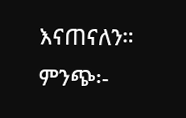እናጠናለን።
ምንጭ፡-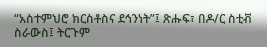“አስተምህሮ ክርስቶስና ደኅንነት”፤ ጽሑፍ፣ በዶ/ር ስቲቭ ስራውስ፤ ትርጉም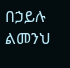በኃይሉ ልመንህ